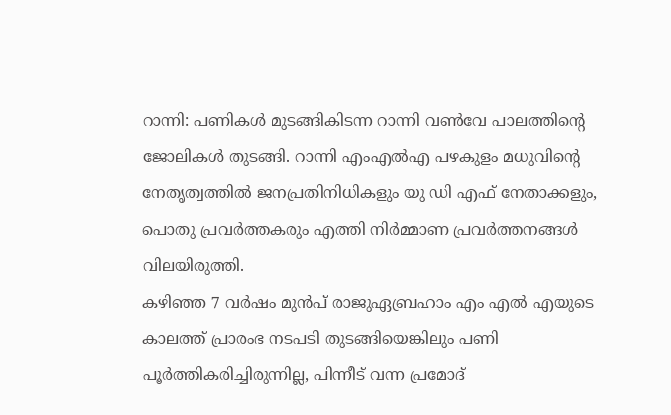റാന്നി: പണികൾ മുടങ്ങികിടന്ന റാന്നി വൺവേ പാലത്തിന്റെ ജോലികൾ തുടങ്ങി. റാന്നി എംഎൽഎ പഴകുളം മധുവിൻ്റെ നേതൃത്വത്തിൽ ജനപ്രതിനിധികളും യു ഡി എഫ് നേതാക്കളും, പൊതു പ്രവർത്തകരും എത്തി നിർമ്മാണ പ്രവർത്തനങ്ങൾ വിലയിരുത്തി.
കഴിഞ്ഞ 7 വർഷം മുൻപ് രാജുഏബ്രഹാം എം എൽ എയുടെ കാലത്ത് പ്രാരംഭ നടപടി തുടങ്ങിയെങ്കിലും പണി പൂർത്തികരിച്ചിരുന്നില്ല, പിന്നീട് വന്ന പ്രമോദ്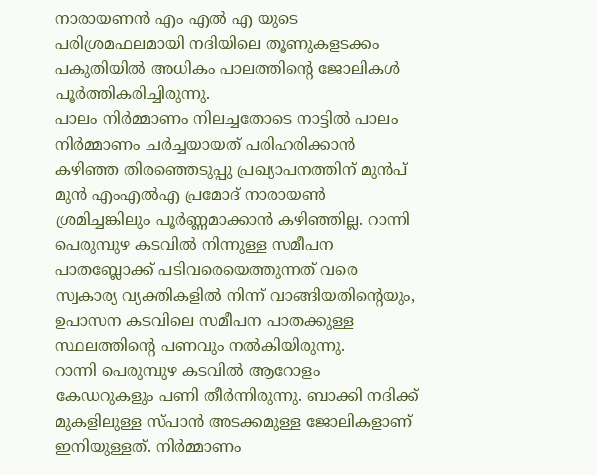നാരായണൻ എം എൽ എ യുടെ പരിശ്രമഫലമായി നദിയിലെ തൂണുകളടക്കം പകുതിയിൽ അധികം പാലത്തിന്റെ ജോലികൾ പൂർത്തികരിച്ചിരുന്നു.
പാലം നിർമ്മാണം നിലച്ചതോടെ നാട്ടിൽ പാലം നിർമ്മാണം ചർച്ചയായത് പരിഹരിക്കാൻ കഴിഞ്ഞ തിരഞ്ഞെടുപ്പു പ്രഖ്യാപനത്തിന് മുൻപ് മുൻ എംഎൽഎ പ്രമോദ് നാരായൺ ശ്രമിച്ചങ്കിലും പൂർണ്ണമാക്കാൻ കഴിഞ്ഞില്ല. റാന്നി പെരുമ്പുഴ കടവിൽ നിന്നുള്ള സമീപന പാതബ്ലോക്ക് പടിവരെയെത്തുന്നത് വരെ സ്വകാര്യ വ്യക്തികളിൽ നിന്ന് വാങ്ങിയതിൻ്റെയും, ഉപാസന കടവിലെ സമീപന പാതക്കുള്ള സ്ഥലത്തിൻ്റെ പണവും നൽകിയിരുന്നു.
റാന്നി പെരുമ്പുഴ കടവിൽ ആറോളം കേഡറുകളും പണി തീർന്നിരുന്നു. ബാക്കി നദിക്ക് മുകളിലുള്ള സ്പാൻ അടക്കമുള്ള ജോലികളാണ് ഇനിയുള്ളത്. നിർമ്മാണം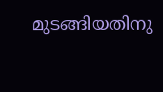മുടങ്ങിയതിനു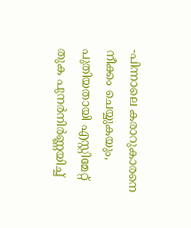-പിന്നാലെ കരാറുകാരനെ നീക്കം ചെയ്യുകയും, പുതിയതായി എസ്റ്റിമേറ്റ് തുക പുനർനിർണ്ണയിച്ച്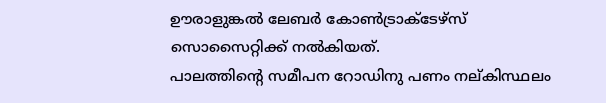ഊരാളുങ്കൽ ലേബർ കോൺട്രാക്ടേഴ്സ് സൊസൈറ്റിക്ക് നൽകിയത്.
പാലത്തിൻ്റെ സമീപന റോഡിനു പണം നല്കിസ്ഥലം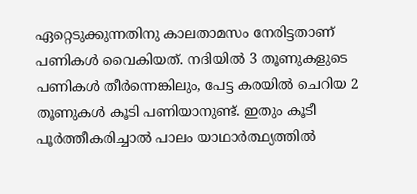ഏറ്റെടുക്കുന്നതിനു കാലതാമസം നേരിട്ടതാണ് പണികൾ വൈകിയത്. നദിയിൽ 3 തൂണുകളുടെ പണികൾ തീർന്നെങ്കിലും, പേട്ട കരയിൽ ചെറിയ 2 തൂണുകൾ കൂടി പണിയാനുണ്ട്. ഇതും കൂടീ പൂർത്തീകരിച്ചാൽ പാലം യാഥാർത്ഥ്യത്തിൽ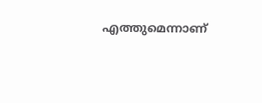എത്തുമെന്നാണ്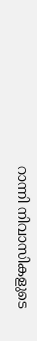റാന്നി നിവാസികളുടെ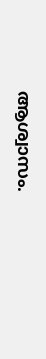ആശ്വാസം.